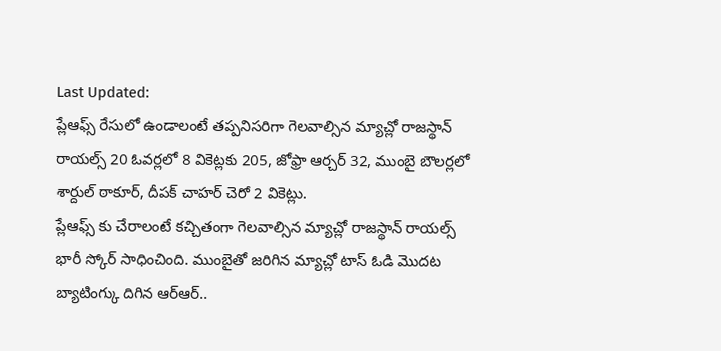Last Updated:
ప్లేఆఫ్స్ రేసులో ఉండాలంటే తప్పనిసరిగా గెలవాల్సిన మ్యాచ్లో రాజస్థాన్ రాయల్స్ 20 ఓవర్లలో 8 వికెట్లకు 205, జోఫ్రా ఆర్చర్ 32, ముంబై బౌలర్లలో శార్దుల్ ఠాకూర్, దీపక్ చాహర్ చెరో 2 వికెట్లు.
ప్లేఆఫ్స్ కు చేరాలంటే కచ్చితంగా గెలవాల్సిన మ్యాచ్లో రాజస్థాన్ రాయల్స్ భారీ స్కోర్ సాధించింది. ముంబైతో జరిగిన మ్యాచ్లో టాస్ ఓడి మొదట బ్యాటింగ్కు దిగిన ఆర్ఆర్..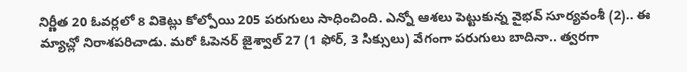నిర్ణీత 20 ఓవర్లలో 8 వికెట్లు కోల్పోయి 205 పరుగులు సాధించింది. ఎన్నో ఆశలు పెట్టుకున్న వైభవ్ సూర్యవంశీ (2).. ఈ మ్యాచ్లో నిరాశపరిచాడు. మరో ఓపెనర్ జైశ్వాల్ 27 (1 ఫోర్, 3 సిక్సులు) వేగంగా పరుగులు బాదినా.. త్వరగా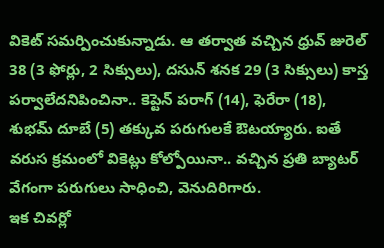వికెట్ సమర్పించుకున్నాడు. ఆ తర్వాత వచ్చిన ధ్రువ్ జురెల్ 38 (3 ఫోర్లు, 2 సిక్సులు), దసున్ శనక 29 (3 సిక్సులు) కాస్త పర్వాలేదనిపించినా.. కెప్టెన్ పరాగ్ (14), ఫెరేరా (18), శుభమ్ దూబే (5) తక్కువ పరుగులకే ఔటయ్యారు. ఐతే వరుస క్రమంలో వికెట్లు కోల్పోయినా.. వచ్చిన ప్రతి బ్యాటర్ వేగంగా పరుగులు సాధించి, వెనుదిరిగారు.
ఇక చివర్లో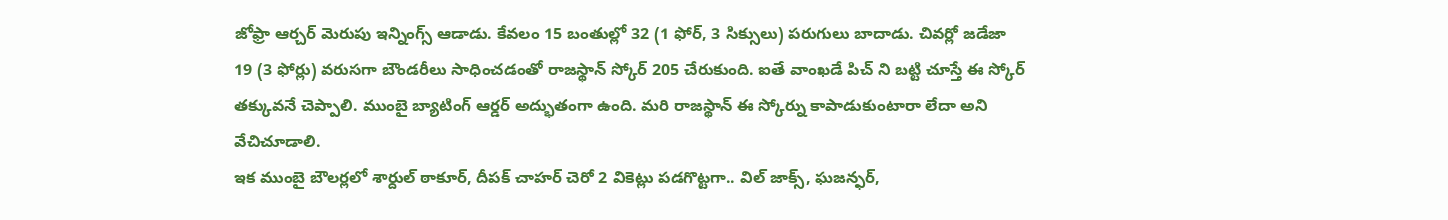జోఫ్రా ఆర్చర్ మెరుపు ఇన్నింగ్స్ ఆడాడు. కేవలం 15 బంతుల్లో 32 (1 ఫోర్, 3 సిక్సులు) పరుగులు బాదాడు. చివర్లో జడేజా 19 (3 ఫోర్లు) వరుసగా బౌండరీలు సాధించడంతో రాజస్థాన్ స్కోర్ 205 చేరుకుంది. ఐతే వాంఖడే పిచ్ ని బట్టి చూస్తే ఈ స్కోర్ తక్కువనే చెప్పాలి. ముంబై బ్యాటింగ్ ఆర్డర్ అద్భుతంగా ఉంది. మరి రాజస్థాన్ ఈ స్కోర్ను కాపాడుకుంటారా లేదా అని వేచిచూడాలి.
ఇక ముంబై బౌలర్లలో శార్దుల్ ఠాకూర్, దీపక్ చాహర్ చెరో 2 వికెట్లు పడగొట్టగా.. విల్ జాక్స్, ఘజన్ఫర్,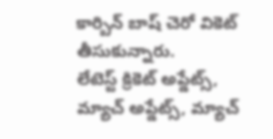కార్బిన్ బాష్ చెరో వికెట్ తీసుకున్నారు.
లేటెస్ట్ క్రికెట్ అప్డేట్స్, మ్యాచ్ అప్డేట్స్, మ్యాచ్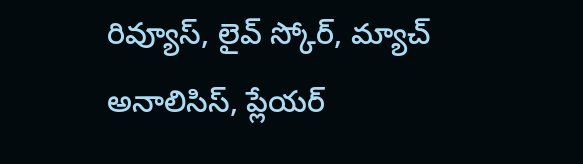రివ్యూస్, లైవ్ స్కోర్, మ్యాచ్ అనాలిసిస్, ప్లేయర్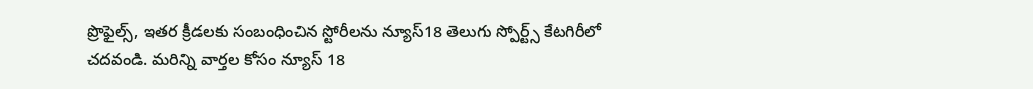ప్రొఫైల్స్, ఇతర క్రీడలకు సంబంధించిన స్టోరీలను న్యూస్18 తెలుగు స్పోర్ట్స్ కేటగిరీలో చదవండి. మరిన్ని వార్తల కోసం న్యూస్ 18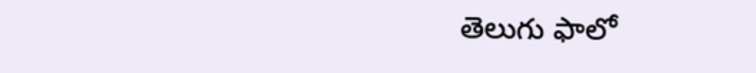తెలుగు ఫాలో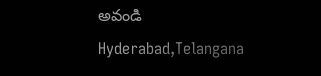అవండి
Hyderabad,Telangana